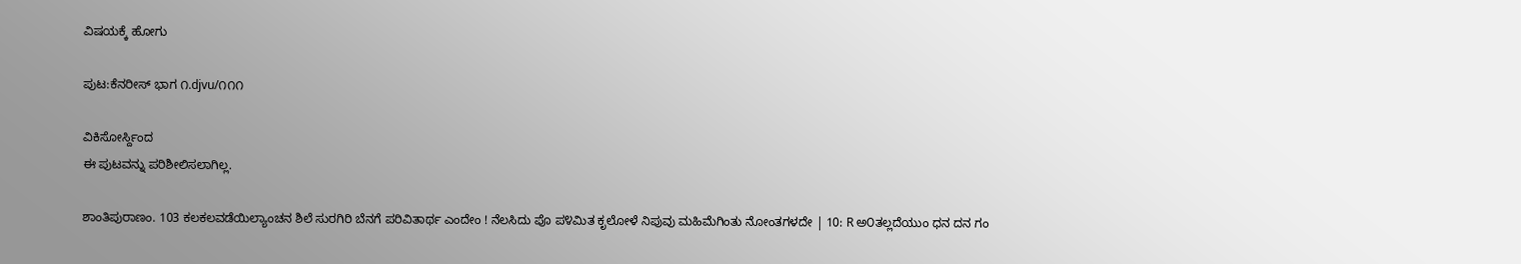ವಿಷಯಕ್ಕೆ ಹೋಗು

ಪುಟ:ಕೆನರೀಸ್ ಭಾಗ ೧.djvu/೧೧೧

ವಿಕಿಸೋರ್ಸ್ದಿಂದ
ಈ ಪುಟವನ್ನು ಪರಿಶೀಲಿಸಲಾಗಿಲ್ಲ.

ಶಾಂತಿಪುರಾಣಂ. 103 ಕಲಕಲವಡೆಯಿಲ್ಯಾಂಚನ ಶಿಲೆ ಸುರಗಿರಿ ಬೆನಗೆ ಪರಿವಿತಾರ್ಥ ಎಂದೇಂ ! ನೆಲಸಿದು ಪೊ ಪ೪ಮಿತ ಕೃಲೋಳೆ ನಿಪುವು ಮಹಿಮೆಗಿಂತು ನೋಂತಗಳದೇ | 10: R ಅ೦ತಲ್ಲದೆಯುಂ ಧನ ದನ ಗಂ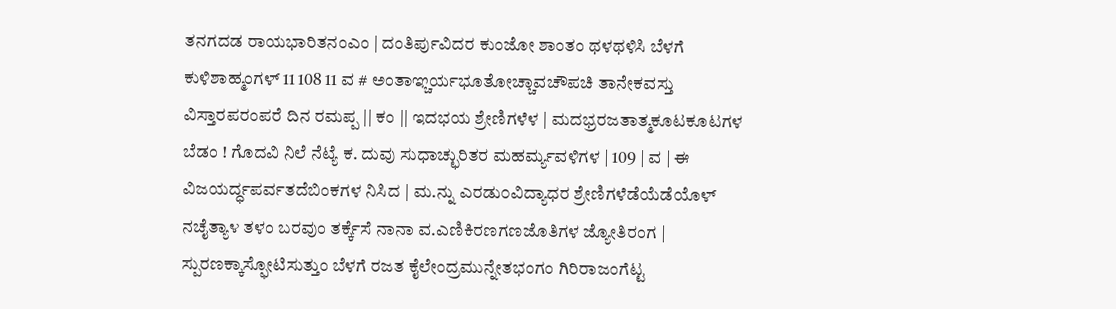ತನಗದಡ ರಾಯಭಾರಿತನಂಎಂ | ದಂತಿರ್ಪುವಿದರ ಕುಂಜೋ ಶಾಂತಂ ಥಳಥಳಿಸಿ ಬೆಳಗೆ ಕುಳಿಶಾಹ್ಮಂಗಳ್ 11 108 11 ವ # ಅಂತಾಞ್ಚರ್ಯಭೂತೋಚ್ಚಾವಚೌಪಚಿ ತಾನೇಕವಸ್ತು ವಿಸ್ತಾರಪರಂಪರೆ ದಿನ ರಮಪ್ಪ || ಕಂ || ಇದಭಯ ಶ್ರೇಣಿಗಳೆಳ | ಮದಭ್ರರಜತಾತ್ಮಕೂಟಕೂಟಗಳ ಬೆಡಂ ! ಗೊದವಿ ನಿಲೆ ನೆಟ್ಯೆ ಕ. ದುವು ಸುಧಾಚ್ಛುರಿತರ ಮಹರ್ಮ್ಯವಳಿಗಳ | 109 | ವ | ಈ ವಿಜಯರ್ದ್ಧಪರ್ವತದೆಬಿಂಕಗಳ ನಿಸಿದ | ಮ.ನ್ನು ಎರಡು೦ವಿದ್ಯಾಧರ ಶ್ರೇಣಿಗಳೆಡೆಯೆಡೆಯೊಳ್ ನಚೈತ್ಯಾ೪ ತಳಂ ಬರವುಂ ತರ್ಕ್ಕೆಸೆ ನಾನಾ ವ.ಎಣಿಕಿರಣಗಣಜೊತಿಗಳ ಜ್ಯೋತಿರಂಗ | ಸ್ಪುರಣಕ್ಕಾಸ್ಫೋಟಿಸುತ್ತುಂ ಬೆಳಗೆ ರಜತ ಕೈಲೇಂದ್ರಮುನ್ನೇತಭಂಗಂ ಗಿರಿರಾಜಂಗೆಟ್ಟ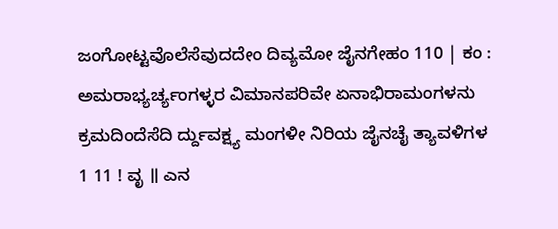ಜಂಗೋಟ್ಟವೊಲೆಸೆವುದದೇಂ ದಿವ್ಯಮೋ ಜೈನಗೇಹಂ 110 | ಕಂ : ಅಮರಾಭ್ಯರ್ಚ್ಯಂಗಳ್ಳರ ವಿಮಾನಪರಿವೇ ಏನಾಭಿರಾಮಂಗಳನು ಕ್ರಮದಿಂದೆಸೆದಿ ರ್ದ್ದುವಕ್ಷ್ಯ ಮಂಗಳೀ ನಿರಿಯ ಜೈನಚೈ ತ್ಯಾವಳಿಗಳ 1 11 ! ವೃ ॥ ಎನ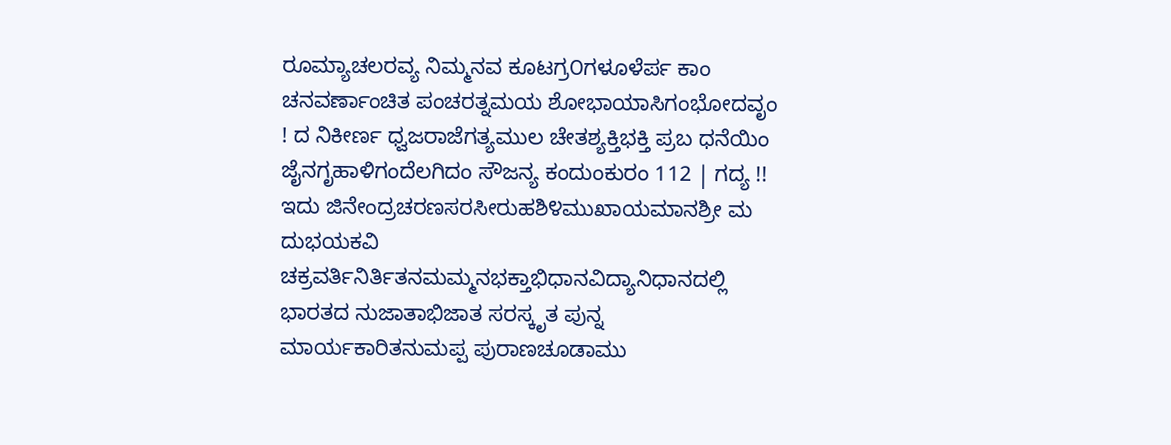ರೂಮ್ಯಾಚಲರವ್ಯ ನಿಮ್ಮನವ ಕೂಟಗ್ರ೦ಗಳೂಳೆರ್ಪ ಕಾಂ ಚನವರ್ಣಾಂಚಿತ ಪಂಚರತ್ನಮಯ ಶೋಭಾಯಾಸಿಗಂಭೋದವೃಂ ! ದ ನಿಕೀರ್ಣ ಧ್ವಜರಾಜೆಗತ್ಯಮುಲ ಚೇತಶ್ಯಕ್ತಿಭಕ್ತಿ ಪ್ರಬ ಧನೆಯಿಂ ಜೈನಗೃಹಾಳಿಗಂದೆಲಗಿದಂ ಸೌಜನ್ಯ ಕಂದುಂಕುರಂ 112 | ಗದ್ಯ !! ಇದು ಜಿನೇಂದ್ರಚರಣಸರಸೀರುಹಶಿ೪ಮುಖಾಯಮಾನಶ್ರೀ ಮ ದುಭಯಕವಿ ಚಕ್ರವರ್ತಿನಿರ್ತಿತನಮಮ್ಮನಭಕ್ತಾಭಿಧಾನವಿದ್ಯಾನಿಧಾನದಲ್ಲಿ ಭಾರತದ ನುಜಾತಾಭಿಜಾತ ಸರಸ್ಕೃತ ಪುನ್ನ ಮಾರ್ಯಕಾರಿತನುಮಪ್ಪ ಪುರಾಣಚೂಡಾಮು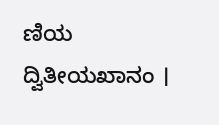ಣಿಯ ದ್ವಿತೀಯಖಾನಂ ।